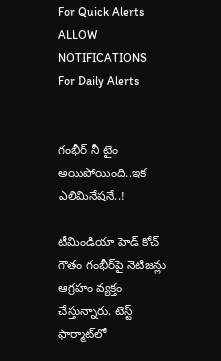For Quick Alerts
ALLOW NOTIFICATIONS
For Daily Alerts


గంభీర్ నీ టైం అయిపోయింది..ఇక ఎలిమినేషనే..!

టీమిండియా హెడ్ కోచ్ గౌతం గంభీర్‌పై నెటిజన్లు ఆగ్రహం వ్యక్తం చేస్తున్నారు. టెస్ట్ ఫార్మాట్‌లో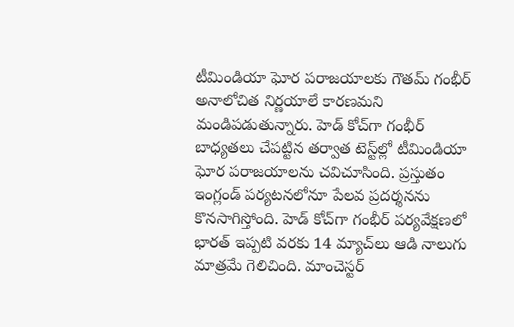టీమిండియా ఘోర పరాజయాలకు గౌతమ్ గంభీర్ అనాలోచిత నిర్ణయాలే కారణమని మండిపడుతున్నారు. హెడ్ కోచ్‌గా గంభీర్ బాధ్యతలు చేపట్టిన తర్వాత టెస్ట్‌ల్లో టీమిండియా ఘోర పరాజయాలను చవిచూసింది. ప్రస్తుతం ఇంగ్లండ్ పర్యటనలోనూ పేలవ ప్రదర్శనను కొనసాగిస్తోంది. హెడ్ కోచ్‌గా గంభీర్ పర్యవేక్షణలో భారత్ ఇప్పటి వరకు 14 మ్యాచ్‌లు ఆడి నాలుగు మాత్రమే గెలిచింది. మాంచెస్టర్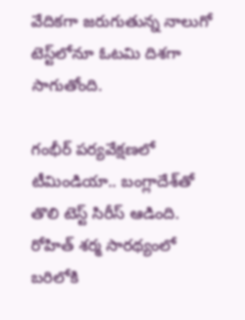వేదికగా జరుగుతున్న నాలుగో టెస్ట్‌లోనూ ఓటమి దిశగా సాగుతోంది.

గంభీర్ పర్యవేక్షణలో టీమిండియా.. బంగ్లాదేశ్‌తో తొలి టెస్ట్ సిరీస్ ఆడింది. రోహిత్ శర్మ సారథ్యంలో బరిలోకి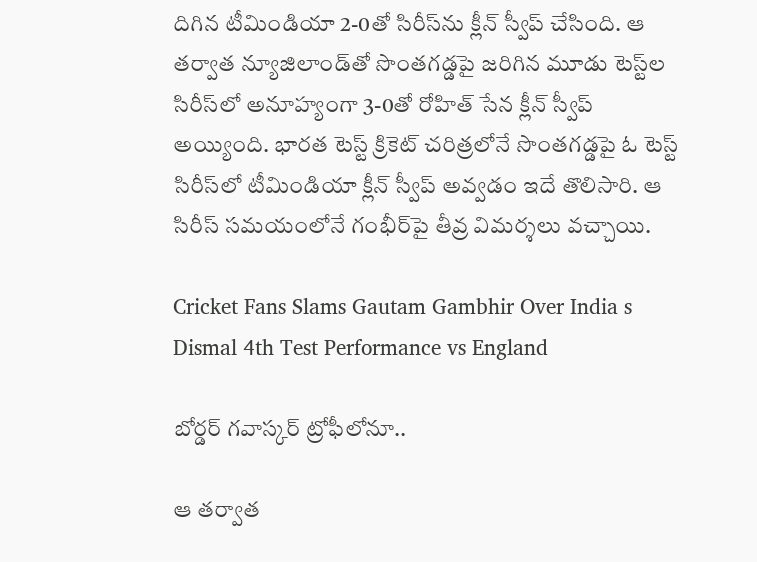దిగిన టీమిండియా 2-0తో సిరీస్‌ను క్లీన్ స్వీప్ చేసింది. ఆ తర్వాత న్యూజిలాండ్‌తో సొంతగడ్డపై జరిగిన మూడు టెస్ట్‌ల సిరీస్‌లో అనూహ్యంగా 3-0తో రోహిత్ సేన క్లీన్ స్వీప్ అయ్యింది. భారత టెస్ట్ క్రికెట్ చరిత్రలోనే సొంతగడ్డపై ఓ టెస్ట్ సిరీస్‌లో టీమిండియా క్లీన్ స్వీప్ అవ్వడం ఇదే తొలిసారి. ఆ సిరీస్ సమయంలోనే గంభీర్‌పై తీవ్ర విమర్శలు వచ్చాయి.

Cricket Fans Slams Gautam Gambhir Over India s Dismal 4th Test Performance vs England

బోర్డర్ గవాస్కర్ ట్రోఫీలోనూ..

ఆ తర్వాత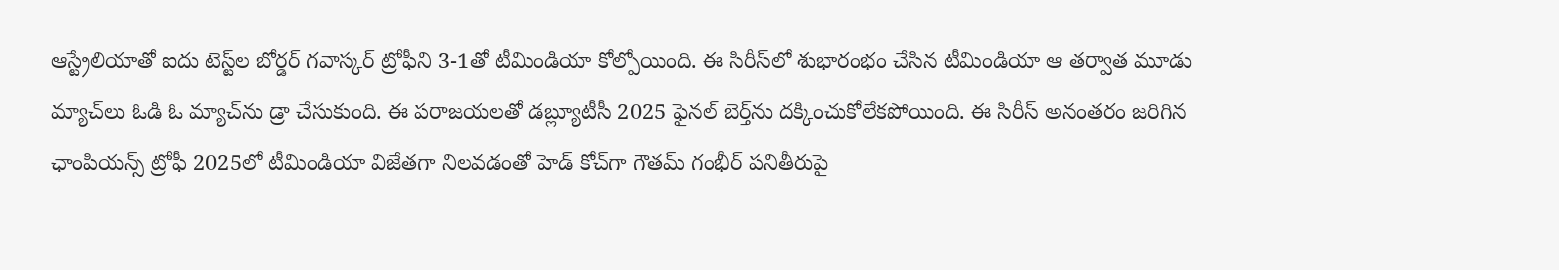ఆస్ట్రేలియాతో ఐదు టెస్ట్‌ల బోర్డర్ గవాస్కర్ ట్రోఫీని 3-1తో టీమిండియా కోల్పోయింది. ఈ సిరీస్‌లో శుభారంభం చేసిన టీమిండియా ఆ తర్వాత మూడు మ్యాచ్‌లు ఓడి ఓ మ్యాచ్‌ను డ్రా చేసుకుంది. ఈ పరాజయలతో డబ్ల్యూటీసీ 2025 ఫైనల్ బెర్త్‌ను దక్కించుకోలేకపోయింది. ఈ సిరీస్ అనంతరం జరిగిన ఛాంపియన్స్ ట్రోఫీ 2025లో టీమిండియా విజేతగా నిలవడంతో హెడ్ కోచ్‌గా గౌతమ్ గంభీర్‌ పనితీరుపై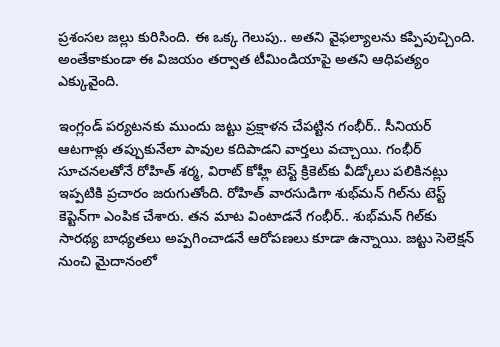ప్రశంసల జల్లు కురిసింది. ఈ ఒక్క గెలుపు.. అతని వైఫల్యాలను కప్పిపుచ్చింది. అంతేకాకుండా ఈ విజయం తర్వాత టీమిండియాపై అతని ఆధిపత్యం ఎక్కువైంది.

ఇంగ్లండ్ పర్యటనకు ముందు జట్టు ప్రక్షాళన చేపట్టిన గంభీర్.. సీనియర్ ఆటగాళ్లు తప్పుకునేలా పావుల కదిపాడని వార్తలు వచ్చాయి. గంభీర్ సూచనలతోనే రోహిత్ శర్మ, విరాట్ కోహ్లీ టెస్ట్ క్రికెట్‌కు వీడ్కోలు పలికినట్లు ఇప్పటికి ప్రచారం జరుగుతోంది. రోహిత్ వారసుడిగా శుభ్‌మన్ గిల్‌ను టెస్ట్ కెప్టెన్‌గా ఎంపిక చేశారు. తన మాట వింటాడనే గంభీర్.. శుభ్‌మన్ గిల్‌కు సారథ్య బాధ్యతలు అప్పగించాడనే ఆరోపణలు కూడా ఉన్నాయి. జట్టు సెలెక్షన్ నుంచి మైదానంలో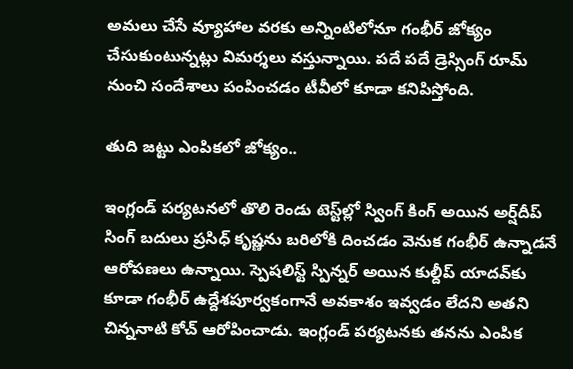అమలు చేసే వ్యూహాల వరకు అన్నింటిలోనూ గంభీర్ జోక్యం చేసుకుంటున్నట్లు విమర్శలు వస్తున్నాయి. పదే పదే డ్రెస్సింగ్ రూమ్ నుంచి సందేశాలు పంపించడం టీవీలో కూడా కనిపిస్తోంది.

తుది జట్టు ఎంపికలో జోక్యం..

ఇంగ్లండ్ పర్యటనలో తొలి రెండు టెస్ట్‌ల్లో స్వింగ్ కింగ్ అయిన అర్ష్‌దీప్ సింగ్‌ బదులు ప్రసిధ్ కృష్ణను బరిలోకి దించడం వెనుక గంభీర్ ఉన్నాడనే ఆరోపణలు ఉన్నాయి. స్పెషలిస్ట్ స్పిన్నర్ అయిన కుల్దీప్ యాదవ్‌కు కూడా గంభీర్ ఉద్దేశపూర్వకంగానే అవకాశం ఇవ్వడం లేదని అతని చిన్ననాటి కోచ్ ఆరోపించాడు. ఇంగ్లండ్ పర్యటనకు తనను ఎంపిక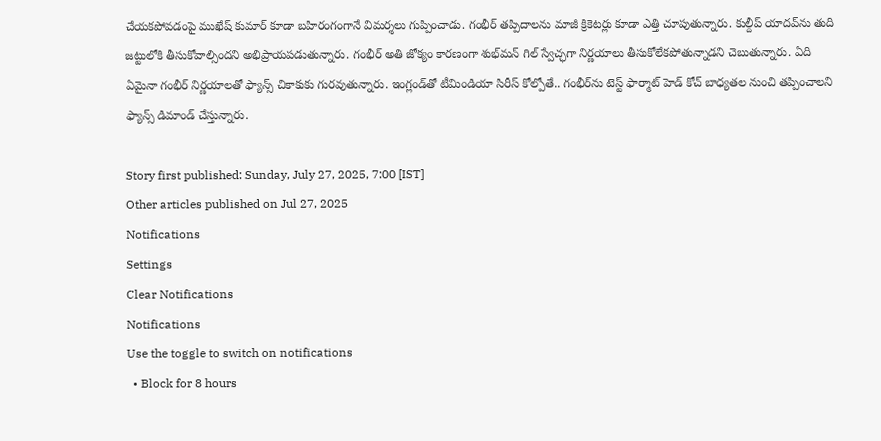చేయకపోవడంపై ముఖేష్ కుమార్ కూడా బహిరంగంగానే విమర్శలు గుప్పించాడు. గంభీర్ తప్పిదాలను మాజీ క్రికెటర్లు కూడా ఎత్తి చూపుతున్నారు. కుల్దీప్ యాదవ్‌ను తుది జట్టులోకి తీసుకోవాల్సిందని అభిప్రాయపడుతున్నారు. గంభీర్ అతి జోక్యం కారణంగా శుభ్‌మన్ గిల్ స్వేచ్ఛగా నిర్ణయాలు తీసుకోలేకపోతున్నాడని చెబుతున్నారు. ఏది ఏమైనా గంభీర్ నిర్ణయాలతో ఫ్యాన్స్ చికాకుకు గురవుతున్నారు. ఇంగ్లండ్‌తో టీమిండియా సిరీస్ కోల్పోతే.. గంభీర్‌ను టెస్ట్ ఫార్మాట్ హెడ్ కోచ్ బాధ్యతల నుంచి తప్పించాలని ఫ్యాన్స్ డిమాండ్ చేస్తున్నారు.

Story first published: Sunday, July 27, 2025, 7:00 [IST]
Other articles published on Jul 27, 2025
Notifications
Settings
Clear Notifications
Notifications
Use the toggle to switch on notifications
  • Block for 8 hours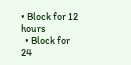• Block for 12 hours
  • Block for 24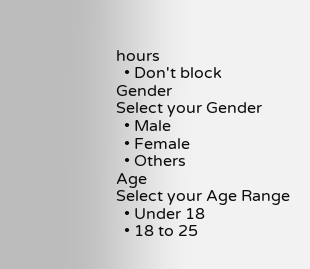hours
  • Don't block
Gender
Select your Gender
  • Male
  • Female
  • Others
Age
Select your Age Range
  • Under 18
  • 18 to 25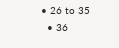• 26 to 35
  • 36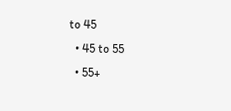to 45
  • 45 to 55
  • 55+